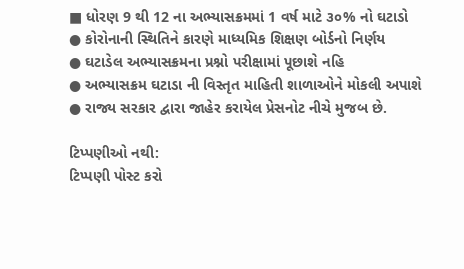■ ધોરણ 9 થી 12 ના અભ્યાસક્રમમાં 1 વર્ષ માટે ૩૦% નો ઘટાડો
● કોરોનાની સ્થિતિને કારણે માધ્યમિક શિક્ષણ બોર્ડનો નિર્ણય
● ઘટાડેલ અભ્યાસક્રમના પ્રશ્નો પરીક્ષામાં પૂછાશે નહિ
● અભ્યાસક્રમ ઘટાડા ની વિસ્તૃત માહિતી શાળાઓને મોકલી અપાશે
● રાજ્ય સરકાર દ્વારા જાહેર કરાયેલ પ્રેસનોટ નીચે મુજબ છે.

ટિપ્પણીઓ નથી:
ટિપ્પણી પોસ્ટ કરો